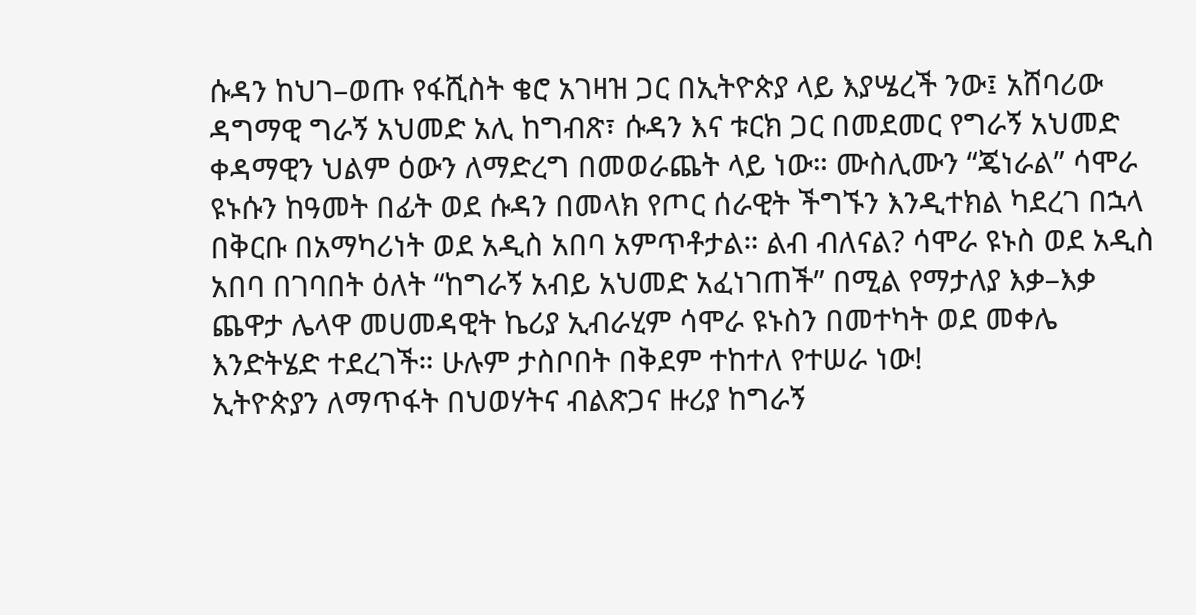ሱዳን ከህገ–ወጡ የፋሺስት ቄሮ አገዛዝ ጋር በኢትዮጵያ ላይ እያሤረች ንው፤ አሸባሪው ዳግማዊ ግራኝ አህመድ አሊ ከግብጽ፣ ሱዳን እና ቱርክ ጋር በመደመር የግራኝ አህመድ ቀዳማዊን ህልም ዕውን ለማድረግ በመወራጨት ላይ ነው። ሙስሊሙን “ጄነራል” ሳሞራ ዩኑሱን ከዓመት በፊት ወደ ሱዳን በመላክ የጦር ሰራዊት ችግኙን እንዲተክል ካደረገ በኋላ በቅርቡ በአማካሪነት ወደ አዲስ አበባ አምጥቶታል። ልብ ብለናል? ሳሞራ ዩኑስ ወደ አዲስ አበባ በገባበት ዕለት “ከግራኝ አብይ አህመድ አፈነገጠች” በሚል የማታለያ እቃ–እቃ ጨዋታ ሌላዋ መሀመዳዊት ኬሪያ ኢብራሂም ሳሞራ ዩኑስን በመተካት ወደ መቀሌ እንድትሄድ ተደረገች። ሁሉም ታስቦበት በቅደም ተከተለ የተሠራ ነው!
ኢትዮጵያን ለማጥፋት በህወሃትና ብልጽጋና ዙሪያ ከግራኝ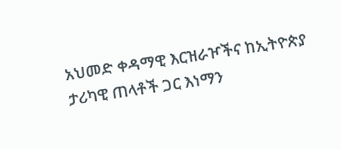አህመድ ቀዳማዊ እርዝራዦችና ከኢትዮጵያ ታሪካዊ ጠላቶች ጋር እነማን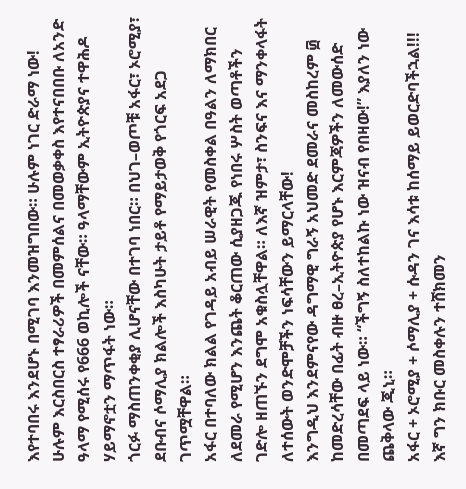እየተባበሩ እንደሆኑ በሚገባ እንመዝግበው። ሁሉም ነገር ድራማ ነው! ሁሉም እርስበርስ ተፃራሪዎች በመምሰልና በመወቃቀስ እየተናበበቡ ለአንድ ዓላማ የሚሰሩ የ666 ወኪሎች ናቸው። ዓላማቸውም ኢትዮጵያና ተዋሕዶ ሃይማኖቷን ማጥፋት ነው።
ጎርፉ ማስጠንቀቂያ ሊሆናቸው በተገባ ነበር። በህገ–ወጦቹ አፋር፣ ኦሮሚያ፣ ደቡብና ሶማሊያ ክልሎች እስካሁት ታይቶ የማይታወቅ የጎርፍ አደጋ ገጥሟቸዋል።
አፋር በተባለው ክልል የገዳይ አብይ ሠራዊት የመስቀል በዓልን ለማክበር ለደመራ የሚሆን እንጨት ቆርጠው ሲያዘጋጁ የነበሩ ሦስት ወጣቶችን ገድሎ ዘጠኙን ደግሞ አቁስሏቸዋል። ለእኛ ዝምታ፣ ስንፍና እና ማንቀላፋት ለተሰውት ወንድሞቻችን ነፍሳቸውን ይማርላቸው!
እንግዲህ እንደምናየው ዳግማዊ ግራኝ አህመድ ደመራና መስከረም ፴ ከመድረሳቸው በፊት ብዙ ፀረ–ኢትዮጵያ የሆኑ እርምጃዎችን ለመውሰድ በመጣደፍ ላይ ነው። “ችግኝ ስለተከልኩ ነው ዝናብ የበዛው!” እያለን ነው ጨቅላው ጂኒ።
አፋር + ኦሮሚያ + ሶማሊያ + ሱዳን ገና እሳቱ ከሰማይ ይወርድባችኋል!!!
እኛ ግን ክቡር መስቀሉን ተሸክመን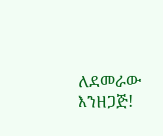ለደመራው እንዘጋጅ!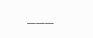___